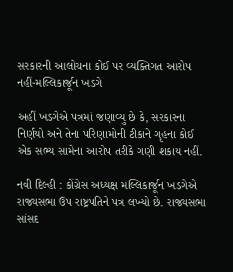સરકારની આલોચના કોઈ પર વ્યક્તિગત આરોપ નહીં-મલ્લિકાર્જૂન ખડગે

અહીં ખડગેએ પત્રમાં જણાવ્યુ છે કે, સરકારના નિર્ણયો અને તેના પરિણામોની ટીકાને ગૃહના કોઈ એક સભ્ય સામેના આરોપ તરીકે ગણી શકાય નહીં.

નવી દિલ્હી : કોંગ્રેસ અધ્યક્ષ મલ્લિકાર્જૂન ખડગેએ રાજ્યસભા ઉપ રાષ્ટ્રપતિને પત્ર લખ્યો છે. રાજ્યસભા સાંસદ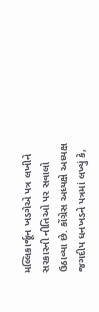મલ્લિકાર્જૂન ખડગેએ પત્ર લખીને સરકારની નીતિઓ પર સવાલો ઉઠાવ્યા છે. કોંગ્રેસ અધ્યક્ષે અધ્યક્ષ જગદીપ ધનખડને પત્રમાં લખ્યું કે,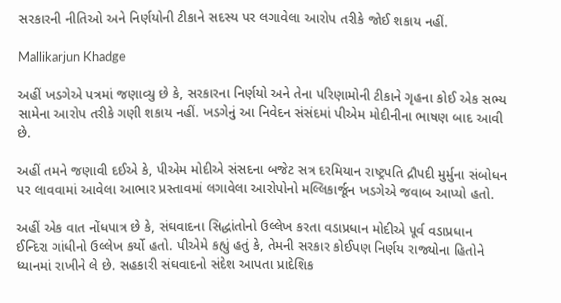સરકારની નીતિઓ અને નિર્ણયોની ટીકાને સદસ્ય પર લગાવેલા આરોપ તરીકે જોઈ શકાય નહીં.

Mallikarjun Khadge

અહીં ખડગેએ પત્રમાં જણાવ્યુ છે કે, સરકારના નિર્ણયો અને તેના પરિણામોની ટીકાને ગૃહના કોઈ એક સભ્ય સામેના આરોપ તરીકે ગણી શકાય નહીં. ખડગેનું આ નિવેદન સંસંદમાં પીએમ મોદીનીના ભાષણ બાદ આવી છે.

અહીં તમને જણાવી દઈએ કે, પીએમ મોદીએ સંસદના બજેટ સત્ર દરમિયાન રાષ્ટ્રપતિ દ્રૌપદી મુર્મુના સંબોધન પર લાવવામાં આવેલા આભાર પ્રસ્તાવમાં લગાવેલા આરોપોનો મલ્લિકાર્જૂન ખડગેએ જવાબ આપ્યો હતો.

અહીં એક વાત નોંધપાત્ર છે કે, સંઘવાદના સિદ્ધાંતોનો ઉલ્લેખ કરતા વડાપ્રધાન મોદીએ પૂર્વ વડાપ્રધાન ઈન્દિરા ગાંધીનો ઉલ્લેખ કર્યો હતો. પીએમે કહ્યું હતું કે, તેમની સરકાર કોઈપણ નિર્ણય રાજ્યોના હિતોને ધ્યાનમાં રાખીને લે છે. સહકારી સંઘવાદનો સંદેશ આપતા પ્રાદેશિક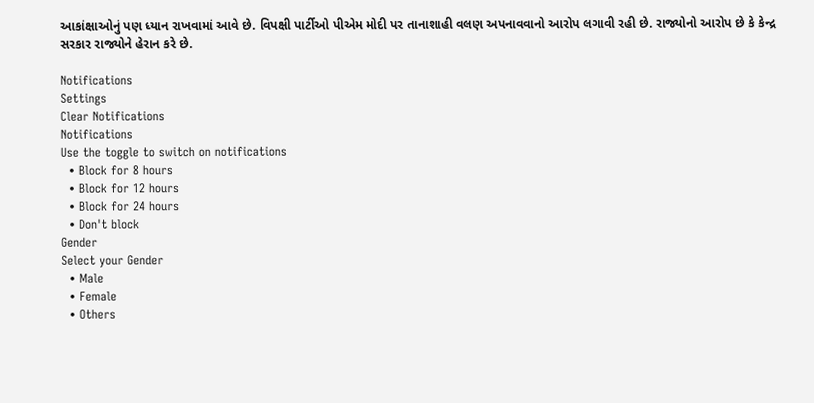આકાંક્ષાઓનું પણ ધ્યાન રાખવામાં આવે છે. વિપક્ષી પાર્ટીઓ પીએમ મોદી પર તાનાશાહી વલણ અપનાવવાનો આરોપ લગાવી રહી છે. રાજ્યોનો આરોપ છે કે કેન્દ્ર સરકાર રાજ્યોને હેરાન કરે છે.

Notifications
Settings
Clear Notifications
Notifications
Use the toggle to switch on notifications
  • Block for 8 hours
  • Block for 12 hours
  • Block for 24 hours
  • Don't block
Gender
Select your Gender
  • Male
  • Female
  • Others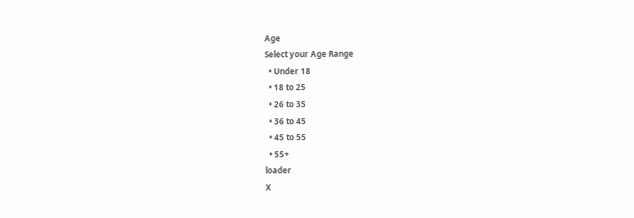Age
Select your Age Range
  • Under 18
  • 18 to 25
  • 26 to 35
  • 36 to 45
  • 45 to 55
  • 55+
loader
X